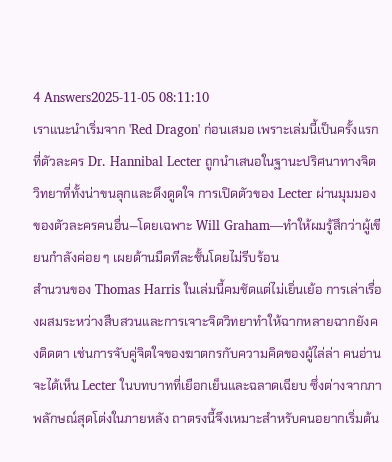4 Answers2025-11-05 08:11:10
เราแนะนำเริ่มจาก 'Red Dragon' ก่อนเสมอ เพราะเล่มนี้เป็นครั้งแรกที่ตัวละคร Dr. Hannibal Lecter ถูกนำเสนอในฐานะปริศนาทางจิตวิทยาที่ทั้งน่าขนลุกและดึงดูดใจ การเปิดตัวของ Lecter ผ่านมุมมองของตัวละครคนอื่น—โดยเฉพาะ Will Graham—ทำให้ผมรู้สึกว่าผู้เขียนกำลังค่อย ๆ เผยด้านมืดทีละชั้นโดยไม่รีบร้อน
สำนวนของ Thomas Harris ในเล่มนี้คมชัดแต่ไม่เยิ่นเย้อ การเล่าเรื่องผสมระหว่างสืบสวนและการเจาะจิตวิทยาทำให้ฉากหลายฉากยังคงติดตา เช่นการจับคู่จิตใจของฆาตกรกับความคิดของผู้ไล่ล่า คนอ่านจะได้เห็น Lecter ในบทบาทที่เยือกเย็นและฉลาดเฉียบ ซึ่งต่างจากภาพลักษณ์สุดโต่งในภายหลัง ถาตรงนี้จึงเหมาะสำหรับคนอยากเริ่มต้น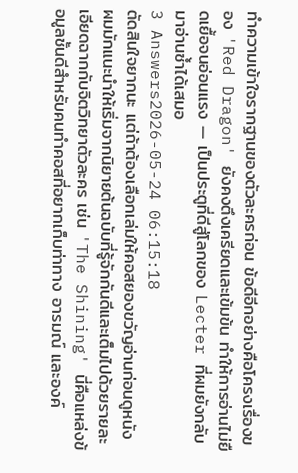ทำความเข้าใจรากฐานของตัวละครก่อน ข้อดีอีกอย่างคือโครงเรื่องของ 'Red Dragon' ยังคงตึงเครียดและเข้มข้น ทำให้การอ่านไม่ยืดเยื้อจนอ่อนแรง — เป็นประตูที่ดีสู่โลกของ Lecter ที่ผมยังกลับมาอ่านซ้ำได้เสมอ
3 Answers2026-05-24 06:15:18
ตัดสินใจยากนะ แต่ถ้าต้องเลือกเล่มให้คอสยองขวัญอ่านก่อนดูหนัง ผมมักแนะนำให้เริ่มจากนิยายต้นฉบับที่รู้จักกันดีและเต็มไปด้วยรายละเอียดฉากกับจิตวิทยาตัวละคร เช่น 'The Shining' นี่คือแหล่งข้อมูลชั้นดีสำหรับคนทำคอสที่อยากเก็บท่าทาง อารมณ์ และองค์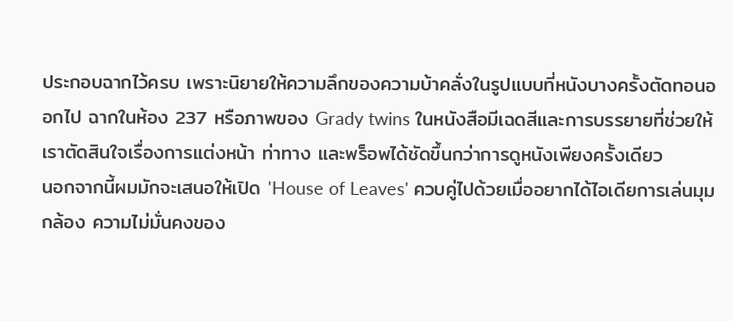ประกอบฉากไว้ครบ เพราะนิยายให้ความลึกของความบ้าคลั่งในรูปแบบที่หนังบางครั้งตัดทอนออกไป ฉากในห้อง 237 หรือภาพของ Grady twins ในหนังสือมีเฉดสีและการบรรยายที่ช่วยให้เราตัดสินใจเรื่องการแต่งหน้า ท่าทาง และพร็อพได้ชัดขึ้นกว่าการดูหนังเพียงครั้งเดียว
นอกจากนี้ผมมักจะเสนอให้เปิด 'House of Leaves' ควบคู่ไปด้วยเมื่ออยากได้ไอเดียการเล่นมุมกล้อง ความไม่มั่นคงของ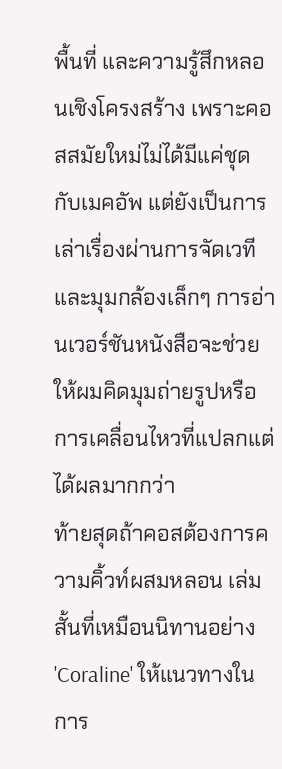พื้นที่ และความรู้สึกหลอนเชิงโครงสร้าง เพราะคอสสมัยใหม่ไม่ได้มีแค่ชุดกับเมคอัพ แต่ยังเป็นการเล่าเรื่องผ่านการจัดเวทีและมุมกล้องเล็กๆ การอ่านเวอร์ชันหนังสือจะช่วยให้ผมคิดมุมถ่ายรูปหรือการเคลื่อนไหวที่แปลกแต่ได้ผลมากกว่า
ท้ายสุดถ้าคอสต้องการความคิ้วท์ผสมหลอน เล่มสั้นที่เหมือนนิทานอย่าง 'Coraline' ให้แนวทางในการ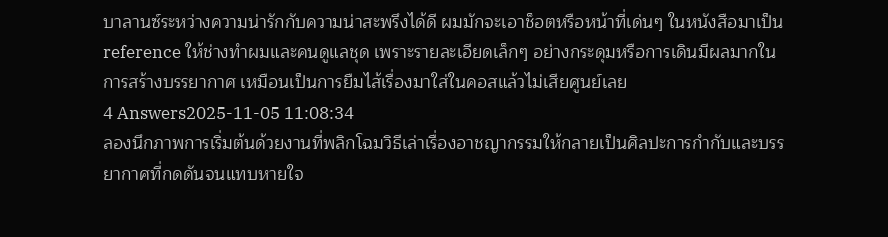บาลานซ์ระหว่างความน่ารักกับความน่าสะพรึงได้ดี ผมมักจะเอาช็อตหรือหน้าที่เด่นๆ ในหนังสือมาเป็น reference ให้ช่างทำผมและคนดูแลชุด เพราะรายละเอียดเล็กๆ อย่างกระดุมหรือการเดินมีผลมากในการสร้างบรรยากาศ เหมือนเป็นการยืมไส้เรื่องมาใส่ในคอสแล้วไม่เสียศูนย์เลย
4 Answers2025-11-05 11:08:34
ลองนึกภาพการเริ่มต้นด้วยงานที่พลิกโฉมวิธีเล่าเรื่องอาชญากรรมให้กลายเป็นศิลปะการกำกับและบรรยากาศที่กดดันจนแทบหายใจ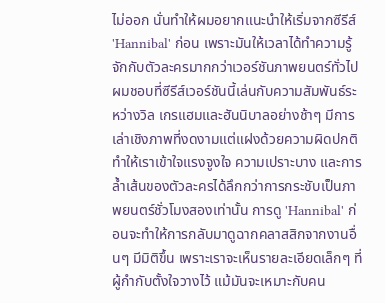ไม่ออก นั่นทำให้ผมอยากแนะนำให้เริ่มจากซีรีส์ 'Hannibal' ก่อน เพราะมันให้เวลาได้ทำความรู้จักกับตัวละครมากกว่าเวอร์ชันภาพยนตร์ทั่วไป
ผมชอบที่ซีรีส์เวอร์ชันนี้เล่นกับความสัมพันธ์ระหว่างวิล เกรแฮมและฮันนิบาลอย่างช้าๆ มีการเล่าเชิงภาพที่งดงามแต่แฝงด้วยความผิดปกติ ทำให้เราเข้าใจแรงจูงใจ ความเปราะบาง และการล้ำเส้นของตัวละครได้ลึกกว่าการกระชับเป็นภาพยนตร์ชั่วโมงสองเท่านั้น การดู 'Hannibal' ก่อนจะทำให้การกลับมาดูฉากคลาสสิกจากงานอื่นๆ มีมิติขึ้น เพราะเราจะเห็นรายละเอียดเล็กๆ ที่ผู้กำกับตั้งใจวางไว้ แม้มันจะเหมาะกับคน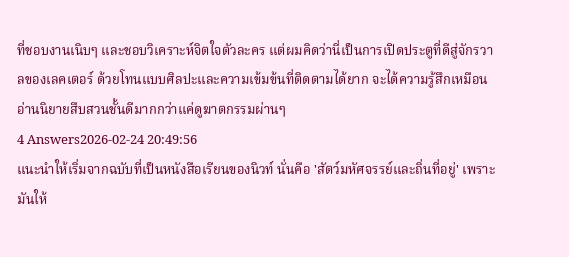ที่ชอบงานเนิบๆ และชอบวิเคราะห์จิตใจตัวละคร แต่ผมคิดว่านี่เป็นการเปิดประตูที่ดีสู่จักรวาลของเลคเตอร์ ด้วยโทนแบบศิลปะและความเข้มข้นที่ติดตามได้ยาก จะได้ความรู้สึกเหมือนอ่านนิยายสืบสวนชั้นดีมากกว่าแค่ดูฆาตกรรมผ่านๆ
4 Answers2026-02-24 20:49:56
แนะนำให้เริ่มจากฉบับที่เป็นหนังสือเรียนของนิวท์ นั่นคือ 'สัตว์มหัศจรรย์และถิ่นที่อยู่' เพราะมันให้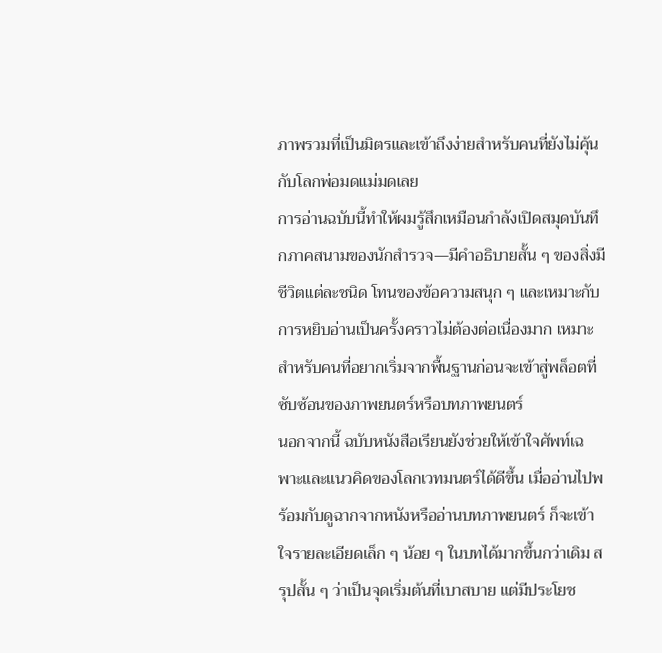ภาพรวมที่เป็นมิตรและเข้าถึงง่ายสำหรับคนที่ยังไม่คุ้นกับโลกพ่อมดแม่มดเลย
การอ่านฉบับนี้ทำให้ผมรู้สึกเหมือนกำลังเปิดสมุดบันทึกภาคสนามของนักสำรวจ—มีคำอธิบายสั้น ๆ ของสิ่งมีชีวิตแต่ละชนิด โทนของข้อความสนุก ๆ และเหมาะกับการหยิบอ่านเป็นครั้งคราวไม่ต้องต่อเนื่องมาก เหมาะสำหรับคนที่อยากเริ่มจากพื้นฐานก่อนจะเข้าสู่พล็อตที่ซับซ้อนของภาพยนตร์หรือบทภาพยนตร์
นอกจากนี้ ฉบับหนังสือเรียนยังช่วยให้เข้าใจศัพท์เฉพาะและแนวคิดของโลกเวทมนตร์ได้ดีขึ้น เมื่ออ่านไปพร้อมกับดูฉากจากหนังหรืออ่านบทภาพยนตร์ ก็จะเข้าใจรายละเอียดเล็ก ๆ น้อย ๆ ในบทได้มากขึ้นกว่าเดิม สรุปสั้น ๆ ว่าเป็นจุดเริ่มต้นที่เบาสบาย แต่มีประโยช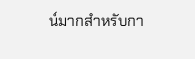น์มากสำหรับกา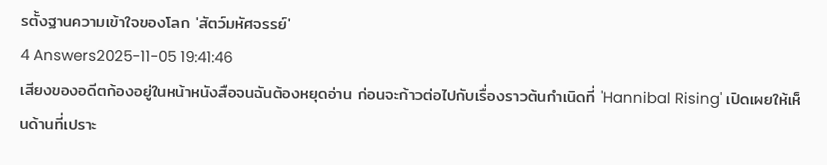รตั้งฐานความเข้าใจของโลก 'สัตว์มหัศจรรย์'
4 Answers2025-11-05 19:41:46
เสียงของอดีตก้องอยู่ในหน้าหนังสือจนฉันต้องหยุดอ่าน ก่อนจะก้าวต่อไปกับเรื่องราวต้นกำเนิดที่ 'Hannibal Rising' เปิดเผยให้เห็นด้านที่เปราะ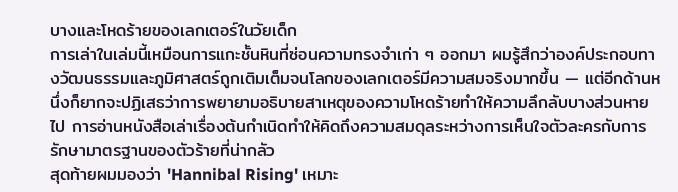บางและโหดร้ายของเลกเตอร์ในวัยเด็ก
การเล่าในเล่มนี้เหมือนการแกะชั้นหินที่ซ่อนความทรงจำเก่า ๆ ออกมา ผมรู้สึกว่าองค์ประกอบทางวัฒนธรรมและภูมิศาสตร์ถูกเติมเต็มจนโลกของเลกเตอร์มีความสมจริงมากขึ้น — แต่อีกด้านหนึ่งก็ยากจะปฏิเสธว่าการพยายามอธิบายสาเหตุของความโหดร้ายทำให้ความลึกลับบางส่วนหายไป การอ่านหนังสือเล่าเรื่องต้นกำเนิดทำให้คิดถึงความสมดุลระหว่างการเห็นใจตัวละครกับการรักษามาตรฐานของตัวร้ายที่น่ากลัว
สุดท้ายผมมองว่า 'Hannibal Rising' เหมาะ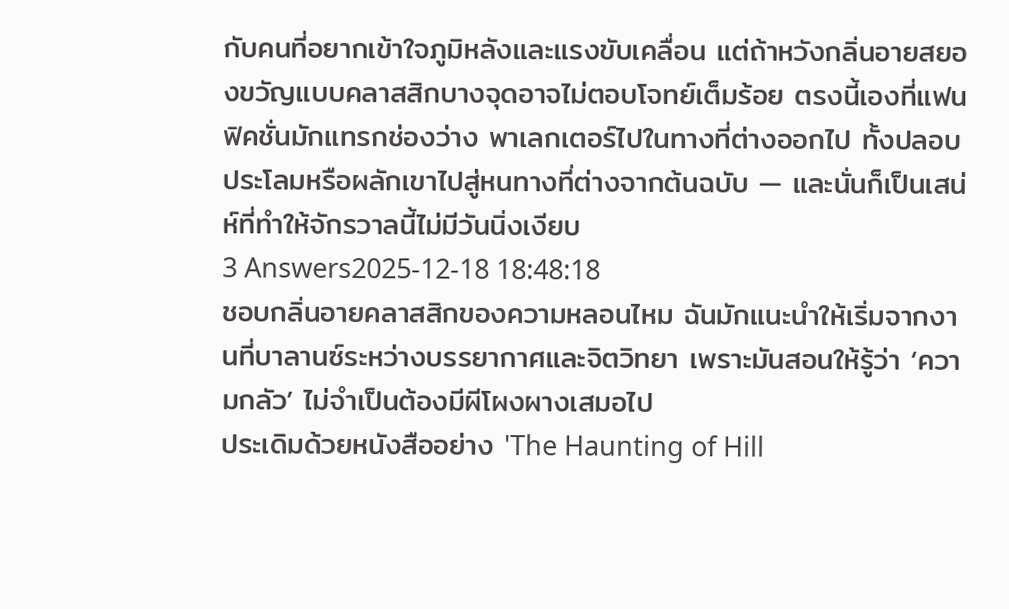กับคนที่อยากเข้าใจภูมิหลังและแรงขับเคลื่อน แต่ถ้าหวังกลิ่นอายสยองขวัญแบบคลาสสิกบางจุดอาจไม่ตอบโจทย์เต็มร้อย ตรงนี้เองที่แฟนฟิคชั่นมักแทรกช่องว่าง พาเลกเตอร์ไปในทางที่ต่างออกไป ทั้งปลอบประโลมหรือผลักเขาไปสู่หนทางที่ต่างจากต้นฉบับ — และนั่นก็เป็นเสน่ห์ที่ทำให้จักรวาลนี้ไม่มีวันนิ่งเงียบ
3 Answers2025-12-18 18:48:18
ชอบกลิ่นอายคลาสสิกของความหลอนไหม ฉันมักแนะนำให้เริ่มจากงานที่บาลานซ์ระหว่างบรรยากาศและจิตวิทยา เพราะมันสอนให้รู้ว่า ‘ความกลัว’ ไม่จำเป็นต้องมีผีโผงผางเสมอไป
ประเดิมด้วยหนังสืออย่าง 'The Haunting of Hill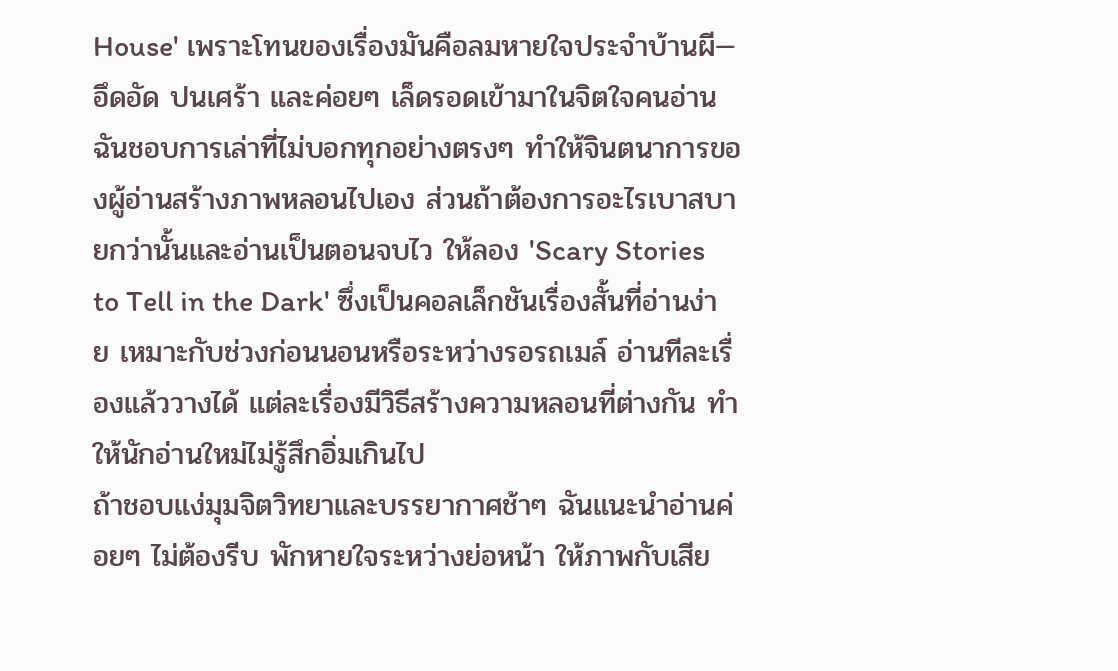House' เพราะโทนของเรื่องมันคือลมหายใจประจำบ้านผี—อึดอัด ปนเศร้า และค่อยๆ เล็ดรอดเข้ามาในจิตใจคนอ่าน ฉันชอบการเล่าที่ไม่บอกทุกอย่างตรงๆ ทำให้จินตนาการของผู้อ่านสร้างภาพหลอนไปเอง ส่วนถ้าต้องการอะไรเบาสบายกว่านั้นและอ่านเป็นตอนจบไว ให้ลอง 'Scary Stories to Tell in the Dark' ซึ่งเป็นคอลเล็กชันเรื่องสั้นที่อ่านง่าย เหมาะกับช่วงก่อนนอนหรือระหว่างรอรถเมล์ อ่านทีละเรื่องแล้ววางได้ แต่ละเรื่องมีวิธีสร้างความหลอนที่ต่างกัน ทำให้นักอ่านใหม่ไม่รู้สึกอิ่มเกินไป
ถ้าชอบแง่มุมจิตวิทยาและบรรยากาศช้าๆ ฉันแนะนำอ่านค่อยๆ ไม่ต้องรีบ พักหายใจระหว่างย่อหน้า ให้ภาพกับเสีย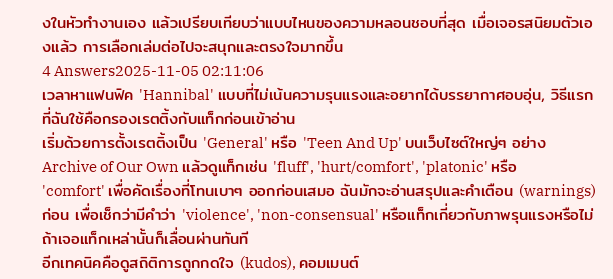งในหัวทำงานเอง แล้วเปรียบเทียบว่าแบบไหนของความหลอนชอบที่สุด เมื่อเจอรสนิยมตัวเองแล้ว การเลือกเล่มต่อไปจะสนุกและตรงใจมากขึ้น
4 Answers2025-11-05 02:11:06
เวลาหาแฟนฟิค 'Hannibal' แบบที่ไม่เน้นความรุนแรงและอยากได้บรรยากาศอบอุ่น, วิธีแรกที่ฉันใช้คือกรองเรตติ้งกับแท็กก่อนเข้าอ่าน
เริ่มด้วยการตั้งเรตติ้งเป็น 'General' หรือ 'Teen And Up' บนเว็บไซต์ใหญ่ๆ อย่าง Archive of Our Own แล้วดูแท็กเช่น 'fluff', 'hurt/comfort', 'platonic' หรือ 'comfort' เพื่อคัดเรื่องที่โทนเบาๆ ออกก่อนเสมอ ฉันมักจะอ่านสรุปและคำเตือน (warnings) ก่อน เพื่อเช็กว่ามีคำว่า 'violence', 'non-consensual' หรือแท็กเกี่ยวกับภาพรุนแรงหรือไม่ ถ้าเจอแท็กเหล่านั้นก็เลื่อนผ่านทันที
อีกเทคนิคคือดูสถิติการถูกกดใจ (kudos), คอมเมนต์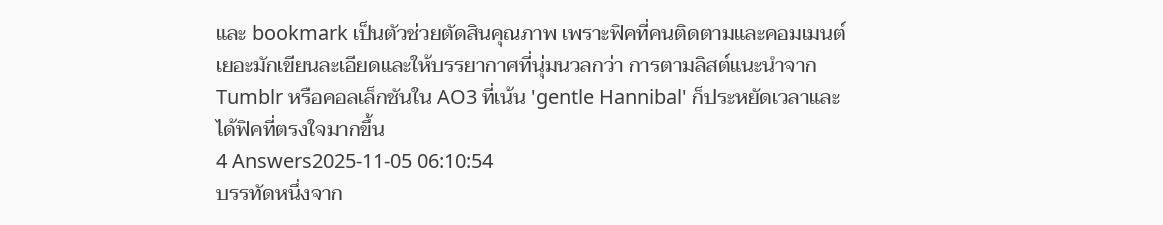และ bookmark เป็นตัวช่วยตัดสินคุณภาพ เพราะฟิคที่คนติดตามและคอมเมนต์เยอะมักเขียนละเอียดและให้บรรยากาศที่นุ่มนวลกว่า การตามลิสต์แนะนำจาก Tumblr หรือคอลเล็กชันใน AO3 ที่เน้น 'gentle Hannibal' ก็ประหยัดเวลาและได้ฟิคที่ตรงใจมากขึ้น
4 Answers2025-11-05 06:10:54
บรรทัดหนึ่งจาก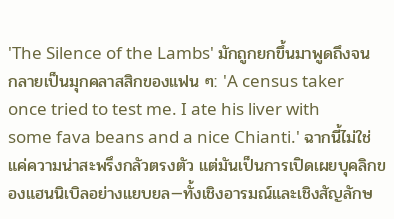'The Silence of the Lambs' มักถูกยกขึ้นมาพูดถึงจนกลายเป็นมุกคลาสสิกของแฟน ๆ: 'A census taker once tried to test me. I ate his liver with some fava beans and a nice Chianti.' ฉากนี้ไม่ใช่แค่ความน่าสะพรึงกลัวตรงตัว แต่มันเป็นการเปิดเผยบุคลิกของแฮนนิเบิลอย่างแยบยล—ทั้งเชิงอารมณ์และเชิงสัญลักษ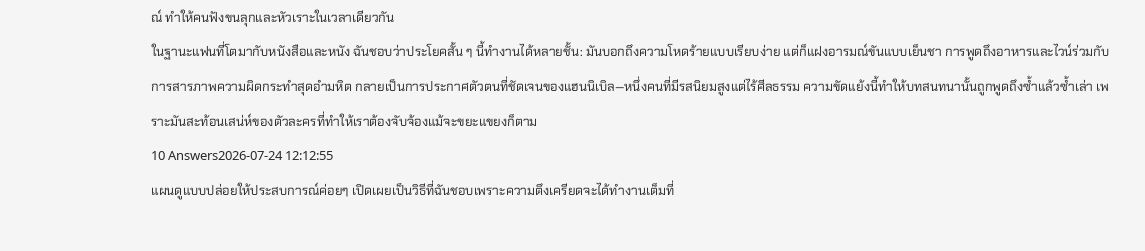ณ์ ทำให้คนฟังขนลุกและหัวเราะในเวลาเดียวกัน
ในฐานะแฟนที่โตมากับหนังสือและหนัง ฉันชอบว่าประโยคสั้น ๆ นี้ทำงานได้หลายชั้น: มันบอกถึงความโหดร้ายแบบเรียบง่าย แต่ก็แฝงอารมณ์ขันแบบเย็นชา การพูดถึงอาหารและไวน์ร่วมกับการสารภาพความผิดกระทำสุดอำมหิต กลายเป็นการประกาศตัวตนที่ชัดเจนของแฮนนิเบิล—หนึ่งคนที่มีรสนิยมสูงแต่ไร้ศีลธรรม ความขัดแย้งนี้ทำให้บทสนทนานั้นถูกพูดถึงซ้ำแล้วซ้ำเล่า เพราะมันสะท้อนเสน่ห์ของตัวละครที่ทำให้เราต้องจับจ้องแม้จะขยะแขยงก็ตาม
10 Answers2026-07-24 12:12:55
แผนดูแบบปล่อยให้ประสบการณ์ค่อยๆ เปิดเผยเป็นวิธีที่ฉันชอบเพราะความตึงเครียดจะได้ทำงานเต็มที่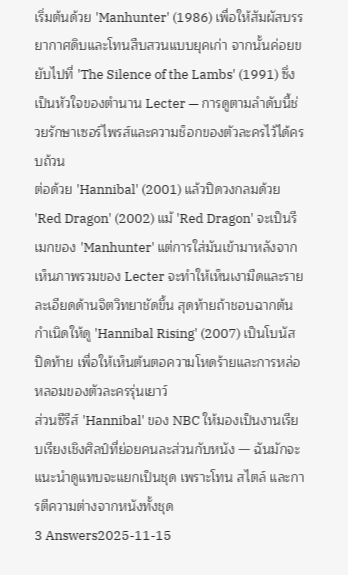เริ่มต้นด้วย 'Manhunter' (1986) เพื่อให้สัมผัสบรรยากาศดิบและโทนสืบสวนแบบยุคเก่า จากนั้นค่อยขยับไปที่ 'The Silence of the Lambs' (1991) ซึ่งเป็นหัวใจของตำนาน Lecter — การดูตามลำดับนี้ช่วยรักษาเซอร์ไพรส์และความช็อกของตัวละครไว้ได้ครบถ้วน
ต่อด้วย 'Hannibal' (2001) แล้วปิดวงกลมด้วย 'Red Dragon' (2002) แม้ 'Red Dragon' จะเป็นรีเมกของ 'Manhunter' แต่การใส่มันเข้ามาหลังจากเห็นภาพรวมของ Lecter จะทำให้เห็นเงามืดและรายละเอียดด้านจิตวิทยาชัดขึ้น สุดท้ายถ้าชอบฉากต้นกำเนิดให้ดู 'Hannibal Rising' (2007) เป็นโบนัสปิดท้าย เพื่อให้เห็นต้นตอความโหดร้ายและการหล่อหลอมของตัวละครรุ่นเยาว์
ส่วนซีรีส์ 'Hannibal' ของ NBC ให้มองเป็นงานเรียบเรียงเชิงศิลป์ที่ย่อยคนละส่วนกับหนัง — ฉันมักจะแนะนำดูแทบจะแยกเป็นชุด เพราะโทน สไตล์ และการตีความต่างจากหนังทั้งชุด
3 Answers2025-11-15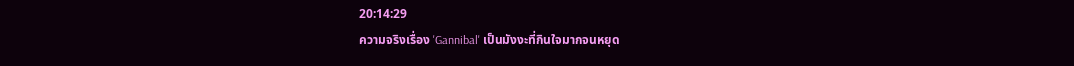20:14:29
ความจริงเรื่อง 'Gannibal' เป็นมังงะที่กินใจมากจนหยุด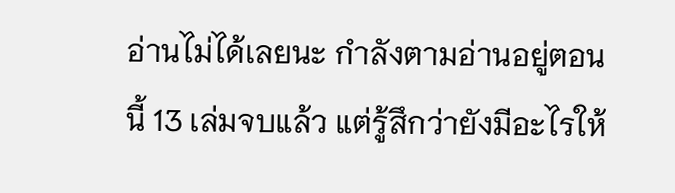อ่านไม่ได้เลยนะ กำลังตามอ่านอยู่ตอนนี้ 13 เล่มจบแล้ว แต่รู้สึกว่ายังมีอะไรให้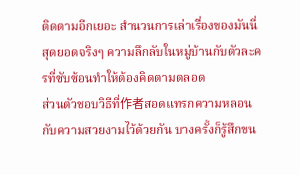ติดตามอีกเยอะ สำนวนการเล่าเรื่องของมันนี่สุดยอดจริงๆ ความลึกลับในหมู่บ้านกับตัวละครที่ซับซ้อนทำให้ต้องคิดตามตลอด
ส่วนตัวชอบวิธีที่作者สอดแทรกความหลอนกับความสวยงามไว้ด้วยกัน บางครั้งก็รู้สึกขน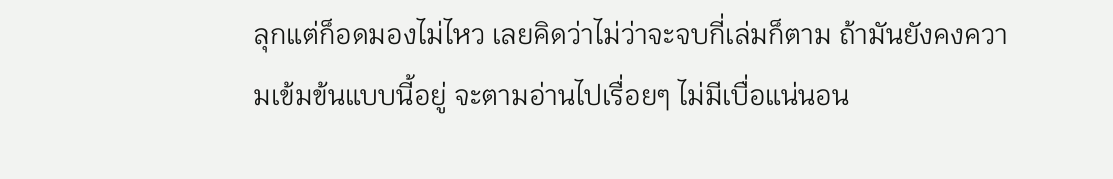ลุกแต่ก็อดมองไม่ไหว เลยคิดว่าไม่ว่าจะจบกี่เล่มก็ตาม ถ้ามันยังคงความเข้มข้นแบบนี้อยู่ จะตามอ่านไปเรื่อยๆ ไม่มีเบื่อแน่นอน